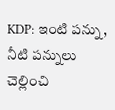KDP: ఇంటి పన్ను, నీటి పన్నులు చెల్లించి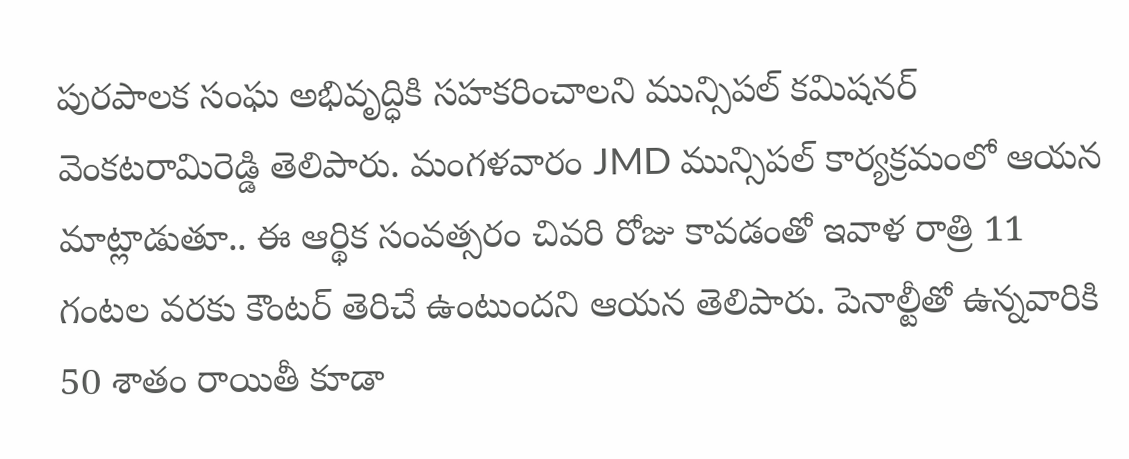పురపాలక సంఘ అభివృద్ధికి సహకరించాలని మున్సిపల్ కమిషనర్ వెంకటరామిరెడ్డి తెలిపారు. మంగళవారం JMD మున్సిపల్ కార్యక్రమంలో ఆయన మాట్లాడుతూ.. ఈ ఆర్థిక సంవత్సరం చివరి రోజు కావడంతో ఇవాళ రాత్రి 11 గంటల వరకు కౌంటర్ తెరిచే ఉంటుందని ఆయన తెలిపారు. పెనాల్టీతో ఉన్నవారికి 50 శాతం రాయితీ కూడా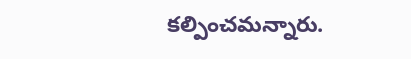కల్పించమన్నారు.